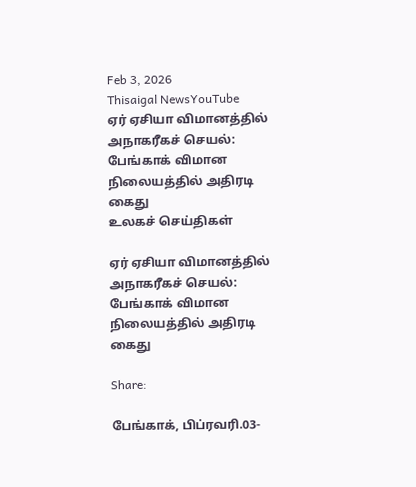Feb 3, 2026
Thisaigal NewsYouTube
ஏர் ஏசியா விமானத்தில் அநாகரீகச் செயல்: பேங்காக் விமான நிலையத்தில் அதிரடி கைது
உலகச் செய்திகள்

ஏர் ஏசியா விமானத்தில் அநாகரீகச் செயல்: பேங்காக் விமான நிலையத்தில் அதிரடி கைது

Share:

பேங்காக், பிப்ரவரி.03-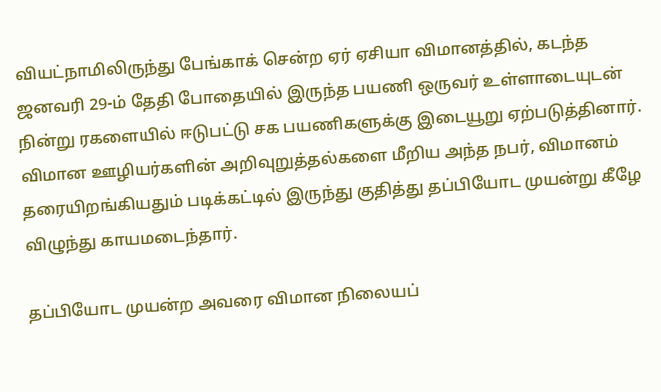வியட்நாமிலிருந்து பேங்காக் சென்ற ஏர் ஏசியா விமானத்தில், கடந்த ஜனவரி 29-ம் தேதி போதையில் இருந்த பயணி ஒருவர் உள்ளாடையுடன் நின்று ரகளையில் ஈடுபட்டு சக பயணிகளுக்கு இடையூறு ஏற்படுத்தினார். விமான ஊழியர்களின் அறிவுறுத்தல்களை மீறிய அந்த நபர், விமானம் தரையிறங்கியதும் படிக்கட்டில் இருந்து குதித்து தப்பியோட முயன்று கீழே விழுந்து காயமடைந்தார்.

தப்பியோட முயன்ற அவரை விமான நிலையப்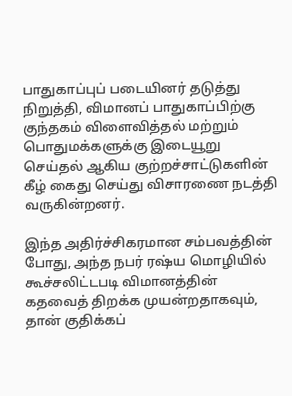பாதுகாப்புப் படையினர் தடுத்து நிறுத்தி, விமானப் பாதுகாப்பிற்கு குந்தகம் விளைவித்தல் மற்றும் பொதுமக்களுக்கு இடையூறு செய்தல் ஆகிய குற்றச்சாட்டுகளின் கீழ் கைது செய்து விசாரணை நடத்தி வருகின்றனர்.

இந்த அதிர்ச்சிகரமான சம்பவத்தின் போது, அந்த நபர் ரஷ்ய மொழியில் கூச்சலிட்டபடி விமானத்தின் கதவைத் திறக்க முயன்றதாகவும், தான் குதிக்கப்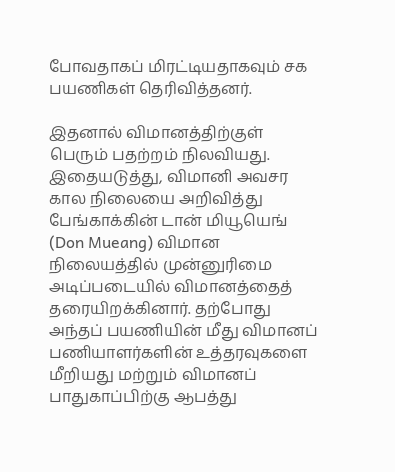போவதாகப் மிரட்டியதாகவும் சக பயணிகள் தெரிவித்தனர்.

இதனால் விமானத்திற்குள் பெரும் பதற்றம் நிலவியது. இதையடுத்து, விமானி அவசர கால நிலையை அறிவித்து பேங்காக்கின் டான் மியூயெங் (Don Mueang) விமான நிலையத்தில் முன்னுரிமை அடிப்படையில் விமானத்தைத் தரையிறக்கினார். தற்போது அந்தப் பயணியின் மீது விமானப் பணியாளர்களின் உத்தரவுகளை மீறியது மற்றும் விமானப் பாதுகாப்பிற்கு ஆபத்து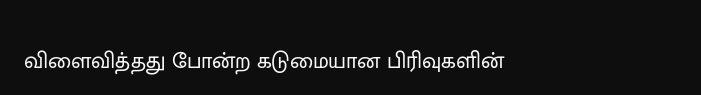விளைவித்தது போன்ற கடுமையான பிரிவுகளின்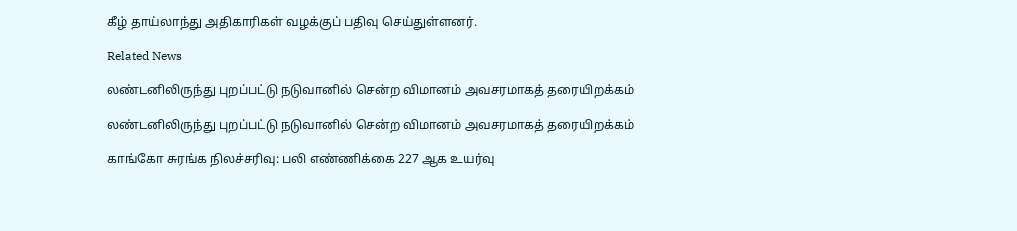கீழ் தாய்லாந்து அதிகாரிகள் வழக்குப் பதிவு செய்துள்ளனர்.

Related News

லண்டனிலிருந்து புறப்பட்டு நடுவானில் சென்ற விமானம் அவசரமாகத் தரையிறக்கம்

லண்டனிலிருந்து புறப்பட்டு நடுவானில் சென்ற விமானம் அவசரமாகத் தரையிறக்கம்

காங்கோ சுரங்க நிலச்சரிவு: பலி எண்ணிக்கை 227 ஆக உயர்வு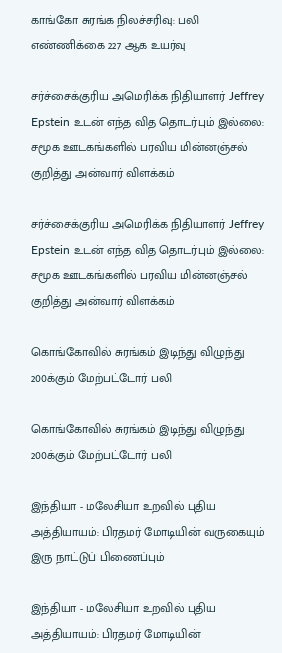காங்கோ சுரங்க நிலச்சரிவு: பலி எண்ணிக்கை 227 ஆக உயர்வு

சர்ச்சைக்குரிய அமெரிக்க நிதியாளர் Jeffrey Epstein உடன் எந்த வித தொடர்பும் இல்லை: சமூக ஊடகங்களில் பரவிய மின்னஞ்சல் குறித்து அன்வார் விளக்கம்

சர்ச்சைக்குரிய அமெரிக்க நிதியாளர் Jeffrey Epstein உடன் எந்த வித தொடர்பும் இல்லை: சமூக ஊடகங்களில் பரவிய மின்னஞ்சல் குறித்து அன்வார் விளக்கம்

கொங்கோவில் சுரங்கம் இடிந்து விழுந்து 200க்கும் மேற்பட்டோர் பலி

கொங்கோவில் சுரங்கம் இடிந்து விழுந்து 200க்கும் மேற்பட்டோர் பலி

இந்தியா - மலேசியா உறவில் புதிய அத்தியாயம்: பிரதமர் மோடியின் வருகையும் இரு நாட்டுப் பிணைப்பும்

இந்தியா - மலேசியா உறவில் புதிய அத்தியாயம்: பிரதமர் மோடியின்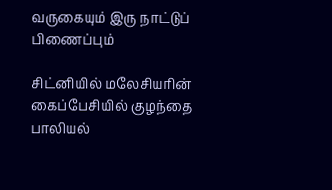வருகையும் இரு நாட்டுப் பிணைப்பும்

சிட்னியில் மலேசியரின் கைப்பேசியில் குழந்தை பாலியல்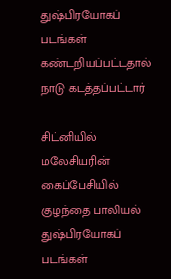துஷ்பிரயோகப் படங்கள் கண்டறியப்பட்டதால் நாடு கடத்தப்பட்டார்

சிட்னியில் மலேசியரின் கைப்பேசியில் குழந்தை பாலியல் துஷ்பிரயோகப் படங்கள்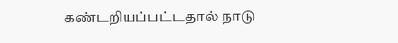கண்டறியப்பட்டதால் நாடு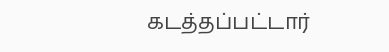கடத்தப்பட்டார்